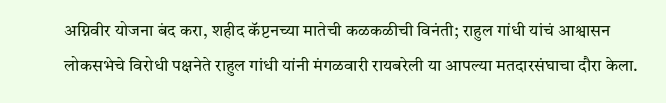अग्निवीर योजना बंद करा, शहीद कॅप्टनच्या मातेची कळकळीची विनंती; राहुल गांधी यांचं आश्वासन
लोकसभेचे विरोधी पक्षनेते राहुल गांधी यांनी मंगळवारी रायबरेली या आपल्या मतदारसंघाचा दौरा केला.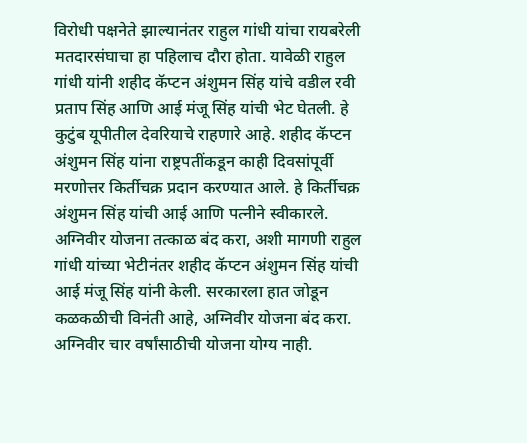विरोधी पक्षनेते झाल्यानंतर राहुल गांधी यांचा रायबरेली मतदारसंघाचा हा पहिलाच दौरा होता. यावेळी राहुल गांधी यांनी शहीद कॅप्टन अंशुमन सिंह यांचे वडील रवी प्रताप सिंह आणि आई मंजू सिंह यांची भेट घेतली. हे कुटुंब यूपीतील देवरियाचे राहणारे आहे. शहीद कॅप्टन अंशुमन सिंह यांना राष्ट्रपतींकडून काही दिवसांपूर्वी मरणोत्तर किर्तीचक्र प्रदान करण्यात आले. हे किर्तीचक्र अंशुमन सिंह यांची आई आणि पत्नीने स्वीकारले.
अग्निवीर योजना तत्काळ बंद करा, अशी मागणी राहुल गांधी यांच्या भेटीनंतर शहीद कॅप्टन अंशुमन सिंह यांची आई मंजू सिंह यांनी केली. सरकारला हात जोडून कळकळीची विनंती आहे, अग्निवीर योजना बंद करा. अग्निवीर चार वर्षांसाठीची योजना योग्य नाही.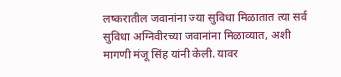लष्करातील जवानांना ज्या सुविधा मिळातात त्या सर्व सुविधा अग्निवीरच्या जवानांना मिळाव्यात, अशी मागणी मंजू सिंह यांनी केली. यावर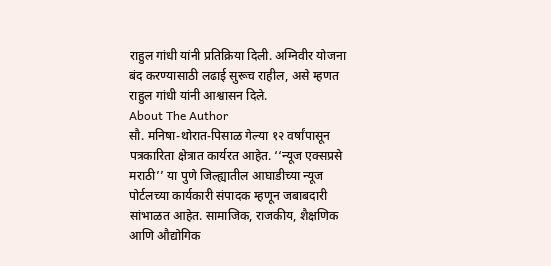राहुल गांधी यांनी प्रतिक्रिया दिली. अग्निवीर योजना बंद करण्यासाठी लढाई सुरूच राहील, असे म्हणत राहुल गांधी यांनी आश्वासन दिले.
About The Author
सौ. मनिषा-थोरात-पिसाळ गेल्या १२ वर्षांपासून पत्रकारिता क्षेत्रात कार्यरत आहेत. ‘‘न्यूज एक्सप्रसे मराठी’’ या पुणे जिल्ह्यातील आघाडीच्या न्यूज पोर्टलच्या कार्यकारी संपादक म्हणून जबाबदारी सांभाळत आहेत. सामाजिक, राजकीय, शैक्षणिक आणि औद्योगिक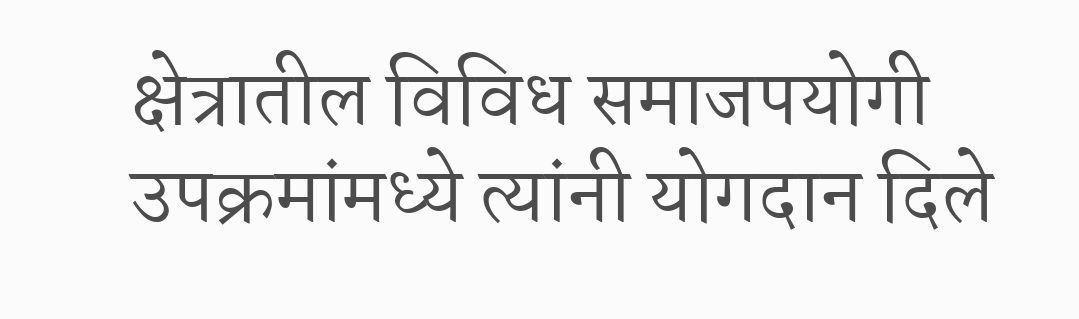क्षेत्रातील विविध समाजपयोगी उपक्रमांमध्ये त्यांनी योगदान दिले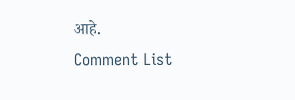आहे.
Comment List